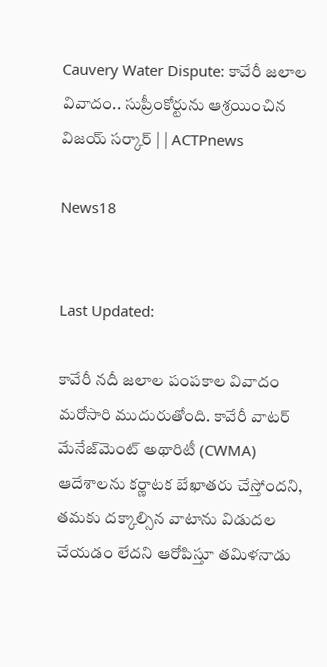Cauvery Water Dispute: కావేరీ జలాల వివాదం.. సుప్రీంకోర్టును ఆశ్రయించిన విజయ్ సర్కార్ | | ACTPnews

News18


Last Updated:

కావేరీ నదీ జలాల పంపకాల వివాదం మరోసారి ముదురుతోంది. కావేరీ వాటర్ మేనేజ్‌మెంట్ అథారిటీ (CWMA) ఆదేశాలను కర్ణాటక బేఖాతరు చేస్తోందని, తమకు దక్కాల్సిన వాటాను విడుదల చేయడం లేదని ఆరోపిస్తూ తమిళనాడు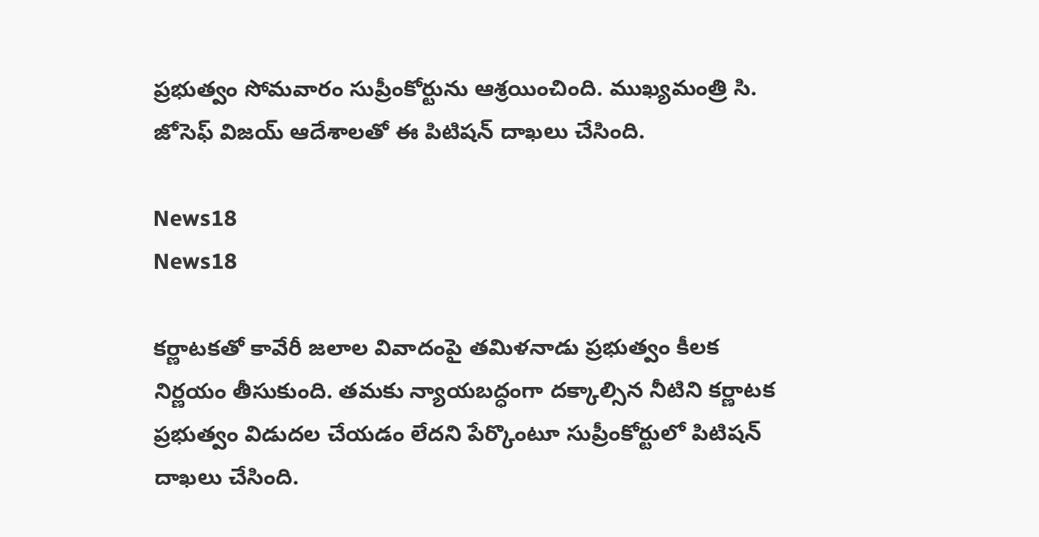ప్రభుత్వం సోమవారం సుప్రీంకోర్టును ఆశ్రయించింది. ముఖ్యమంత్రి సి. జోసెఫ్ విజయ్ ఆదేశాలతో ఈ పిటిషన్ దాఖలు చేసింది.

News18
News18

కర్ణాటకతో కావేరీ జలాల వివాదంపై తమిళనాడు ప్రభుత్వం కీలక నిర్ణయం తీసుకుంది. తమకు న్యాయబద్ధంగా దక్కాల్సిన నీటిని కర్ణాటక ప్రభుత్వం విడుదల చేయడం లేదని పేర్కొంటూ సుప్రీంకోర్టులో పిటిషన్ దాఖలు చేసింది.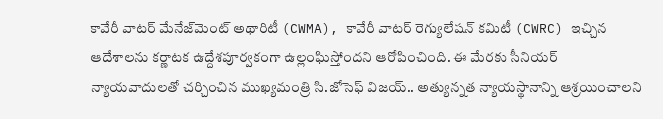కావేరీ వాటర్ మేనేజ్‌మెంట్ అథారిటీ (CWMA), కావేరీ వాటర్ రెగ్యులేషన్ కమిటీ (CWRC) ఇచ్చిన ఆదేశాలను కర్ణాటక ఉద్దేశపూర్వకంగా ఉల్లంఘిస్తోందని ఆరోపించింది. ఈ మేరకు సీనియర్ న్యాయవాదులతో చర్చించిన ముఖ్యమంత్రి సి.జోసెఫ్ విజయ్.. అత్యున్నత న్యాయస్థానాన్ని ఆశ్రయించాలని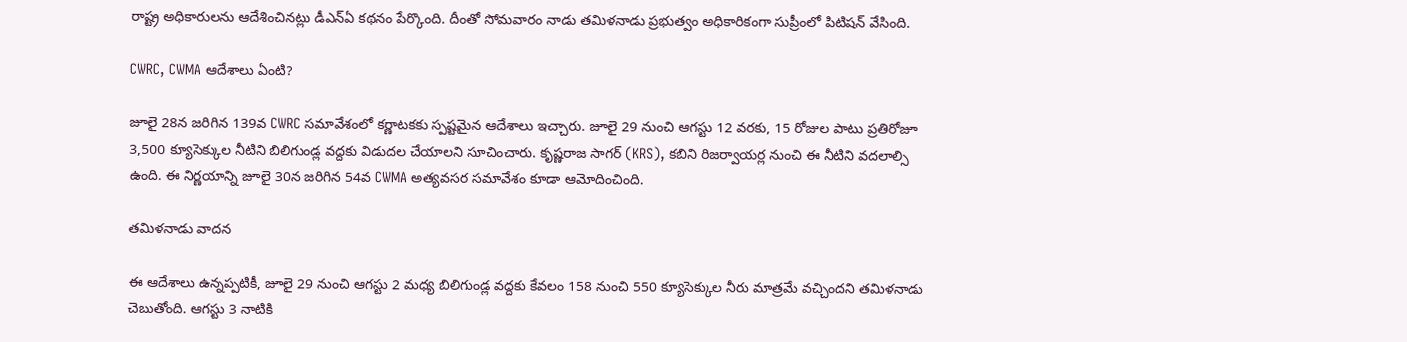రాష్ట్ర అధికారులను ఆదేశించినట్లు డీఎన్ఏ కథనం పేర్కొంది. దీంతో సోమవారం నాడు తమిళనాడు ప్రభుత్వం అధికారికంగా సుప్రీంలో పిటిషన్ వేసింది.

CWRC, CWMA ఆదేశాలు ఏంటి?

జూలై 28న జరిగిన 139వ CWRC సమావేశంలో కర్ణాటకకు స్పష్టమైన ఆదేశాలు ఇచ్చారు. జూలై 29 నుంచి ఆగస్టు 12 వరకు, 15 రోజుల పాటు ప్రతిరోజూ 3,500 క్యూసెక్కుల నీటిని బిలిగుండ్ల వద్దకు విడుదల చేయాలని సూచించారు. కృష్ణరాజ సాగర్ (KRS), కబిని రిజర్వాయర్ల నుంచి ఈ నీటిని వదలాల్సి ఉంది. ఈ నిర్ణయాన్ని జూలై 30న జరిగిన 54వ CWMA అత్యవసర సమావేశం కూడా ఆమోదించింది.

తమిళనాడు వాదన

ఈ ఆదేశాలు ఉన్నప్పటికీ, జూలై 29 నుంచి ఆగస్టు 2 మధ్య బిలిగుండ్ల వద్దకు కేవలం 158 నుంచి 550 క్యూసెక్కుల నీరు మాత్రమే వచ్చిందని తమిళనాడు చెబుతోంది. ఆగస్టు 3 నాటికి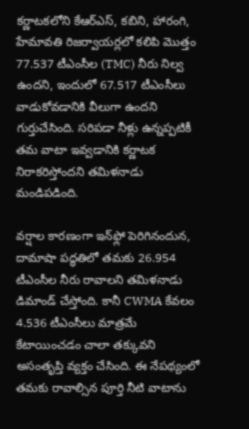కర్ణాటకలోని కేఆర్‌ఎస్, కబిని, హారంగి, హేమావతి రిజర్వాయర్లలో కలిపి మొత్తం 77.537 టీఎంసీల (TMC) నీరు నిల్వ ఉందని, ఇందులో 67.517 టీఎంసీలు వాడుకోవడానికి వీలుగా ఉందని గుర్తుచేసింది. సరిపడా నీళ్లు ఉన్నప్పటికీ తమ వాటా ఇవ్వడానికి కర్ణాటక నిరాకరిస్తోందని తమిళనాడు మండిపడింది.

వర్షాల కారణంగా ఇన్‌ఫ్లో పెరిగినందున, దామాషా పద్ధతిలో తమకు 26.954 టీఎంసీల నీరు రావాలని తమిళనాడు డిమాండ్ చేస్తోంది. కానీ CWMA కేవలం 4.536 టీఎంసీలు మాత్రమే కేటాయించడం చాలా తక్కువని అసంతృప్తి వ్యక్తం చేసింది. ఈ నేపథ్యంలో తమకు రావాల్సిన పూర్తి నీటి వాటాను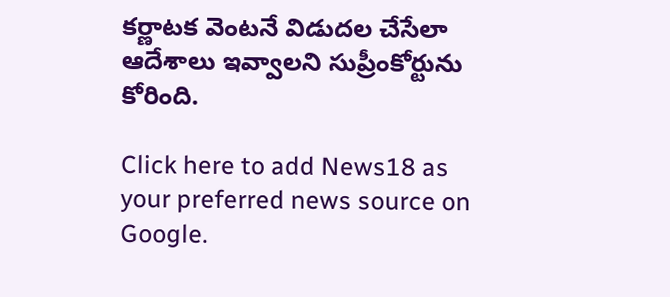కర్ణాటక వెంటనే విడుదల చేసేలా ఆదేశాలు ఇవ్వాలని సుప్రీంకోర్టును కోరింది.

Click here to add News18 as your preferred news source on Google.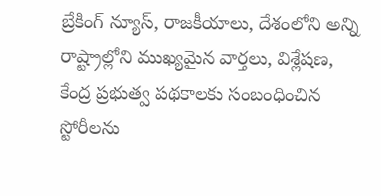బ్రేకింగ్ న్యూస్, రాజకీయాలు, దేశంలోని అన్ని రాష్ట్రాల్లోని ముఖ్యమైన వార్తలు, విశ్లేషణ, కేంద్ర ప్రభుత్వ పథకాలకు సంబంధించిన స్టోరీలను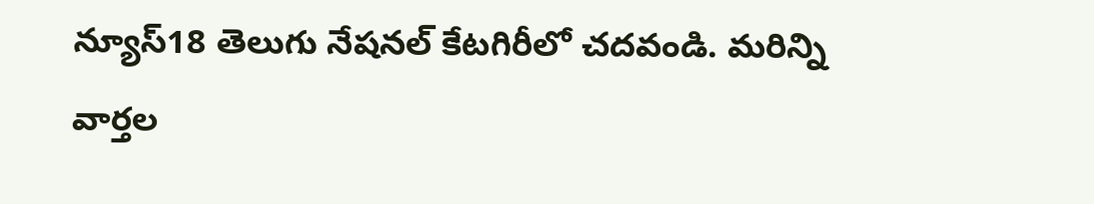న్యూస్18 తెలుగు నేషనల్ కేటగిరీలో చదవండి. మరిన్ని వార్తల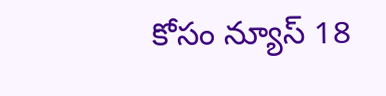కోసం న్యూస్ 18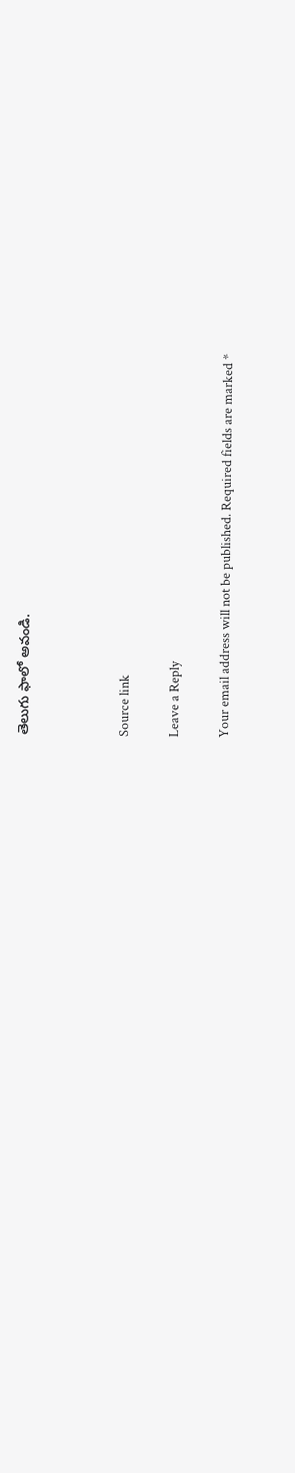తెలుగు ఫాలో అవండి.



Source link

Leave a Reply

Your email address will not be published. Required fields are marked *